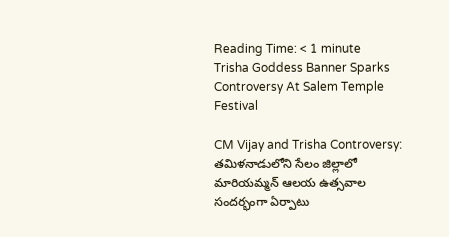Reading Time: < 1 minute
Trisha Goddess Banner Sparks Controversy At Salem Temple Festival

CM Vijay and Trisha Controversy: తమిళనాడులోని సేలం జిల్లాలో మారియమ్మన్ ఆలయ ఉత్సవాల సందర్భంగా ఏర్పాటు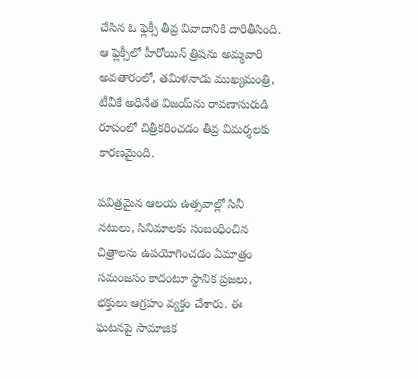చేసిన ఓ ఫ్లెక్సీ తీవ్ర వివాదానికి దారితీసింది. ఆ ఫ్లెక్సీలో హీరోయిన్ త్రిషను అమ్మవారి అవతారంలో, తమిళనాడు ముఖ్యమంత్రి, టీవీకే అధినేత విజయ్‌ను రావణాసురుడి రూపంలో చిత్రీకరించడం తీవ్ర విమర్శలకు కారణమైంది.

పవిత్రమైన ఆలయ ఉత్సవాల్లో సినీ నటులు, సినిమాలకు సంబంధించిన చిత్రాలను ఉపయోగించడం ఏమాత్రం సమంజసం కాదంటూ స్థానిక ప్రజలు, భక్తులు ఆగ్రహం వ్యక్తం చేశారు. ఈ ఘటనపై సామాజిక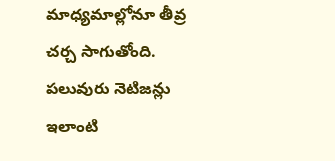మాధ్యమాల్లోనూ తీవ్ర చర్చ సాగుతోంది. పలువురు నెటిజన్లు ఇలాంటి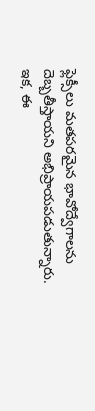ఫ్లెక్సీలు మతపరమైన భావోద్వేగాలను దెబ్బతీస్తాయని అభిప్రాయపడుతున్నారు. ఇక, ఈ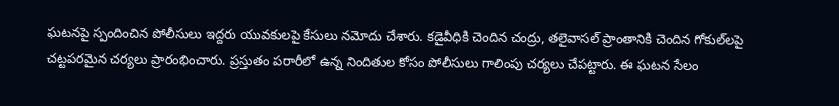ఘటనపై స్పందించిన పోలీసులు ఇద్దరు యువకులపై కేసులు నమోదు చేశారు. కడైవీధికి చెందిన చంద్రు, తలైవాసల్ ప్రాంతానికి చెందిన గోకుల్‌లపై చట్టపరమైన చర్యలు ప్రారంభించారు. ప్రస్తుతం పరారీలో ఉన్న నిందితుల కోసం పోలీసులు గాలింపు చర్యలు చేపట్టారు. ఈ ఘటన సేలం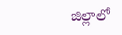జిల్లాలో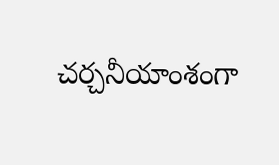చర్చనీయాంశంగా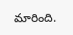మారింది.